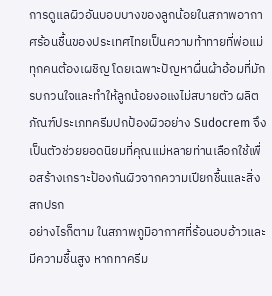การดูแลผิวอันบอบบางของลูกน้อยในสภาพอากาศร้อนชื้นของประเทศไทยเป็นความท้าทายที่พ่อแม่ทุกคนต้องเผชิญ โดยเฉพาะปัญหาผื่นผ้าอ้อมที่มักรบกวนใจและทำให้ลูกน้อยงอแงไม่สบายตัว ผลิตภัณฑ์ประเภทครีมปกป้องผิวอย่าง Sudocrem จึงเป็นตัวช่วยยอดนิยมที่คุณแม่หลายท่านเลือกใช้เพื่อสร้างเกราะป้องกันผิวจากความเปียกชื้นและสิ่งสกปรก
อย่างไรก็ตาม ในสภาพภูมิอากาศที่ร้อนอบอ้าวและมีความชื้นสูง หากทาครีม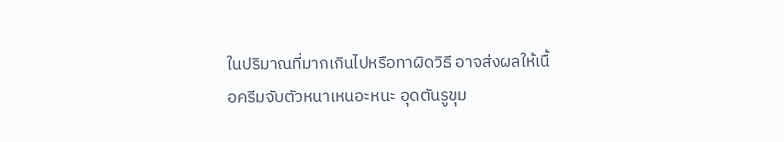ในปริมาณที่มากเกินไปหรือทาผิดวิธี อาจส่งผลให้เนื้อครีมจับตัวหนาเหนอะหนะ อุดตันรูขุม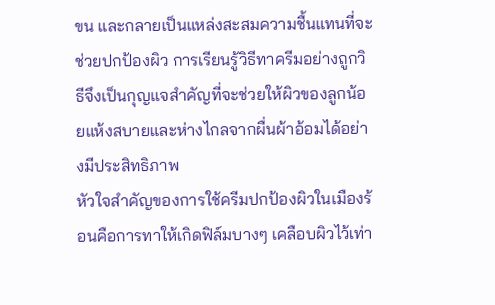ขน และกลายเป็นแหล่งสะสมความชื้นแทนที่จะช่วยปกป้องผิว การเรียนรู้วิธีทาครีมอย่างถูกวิธีจึงเป็นกุญแจสำคัญที่จะช่วยให้ผิวของลูกน้อยแห้งสบายและห่างไกลจากผื่นผ้าอ้อมได้อย่างมีประสิทธิภาพ
หัวใจสำคัญของการใช้ครีมปกป้องผิวในเมืองร้อนคือการทาให้เกิดฟิล์มบางๆ เคลือบผิวไว้เท่า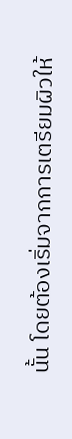นั้น โดยต้องเริ่มจากการเตรียมผิวให้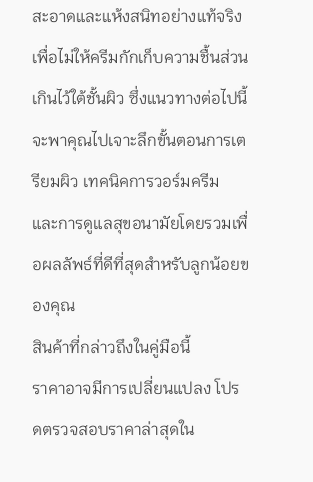สะอาดและแห้งสนิทอย่างแท้จริง เพื่อไม่ให้ครีมกักเก็บความชื้นส่วนเกินไว้ใต้ชั้นผิว ซึ่งแนวทางต่อไปนี้จะพาคุณไปเจาะลึกขั้นตอนการเตรียมผิว เทคนิคการวอร์มครีม และการดูแลสุขอนามัยโดยรวมเพื่อผลลัพธ์ที่ดีที่สุดสำหรับลูกน้อยของคุณ
สินค้าที่กล่าวถึงในคู่มือนี้
ราคาอาจมีการเปลี่ยนแปลง โปรดตรวจสอบราคาล่าสุดใน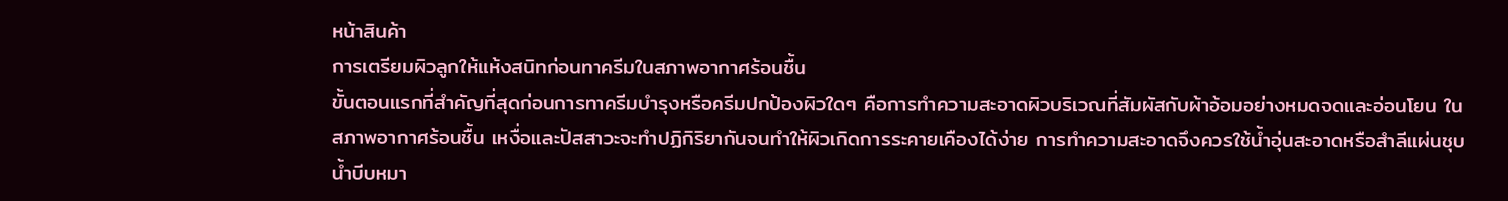หน้าสินค้า
การเตรียมผิวลูกให้แห้งสนิทก่อนทาครีมในสภาพอากาศร้อนชื้น
ขั้นตอนแรกที่สำคัญที่สุดก่อนการทาครีมบำรุงหรือครีมปกป้องผิวใดๆ คือการทำความสะอาดผิวบริเวณที่สัมผัสกับผ้าอ้อมอย่างหมดจดและอ่อนโยน ในสภาพอากาศร้อนชื้น เหงื่อและปัสสาวะจะทำปฏิกิริยากันจนทำให้ผิวเกิดการระคายเคืองได้ง่าย การทำความสะอาดจึงควรใช้น้ำอุ่นสะอาดหรือสำลีแผ่นชุบน้ำบีบหมา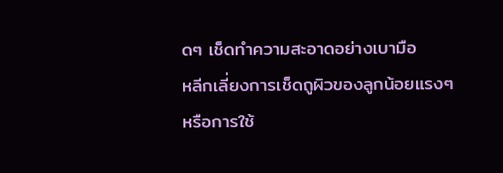ดๆ เช็ดทำความสะอาดอย่างเบามือ
หลีกเลี่ยงการเช็ดถูผิวของลูกน้อยแรงๆ หรือการใช้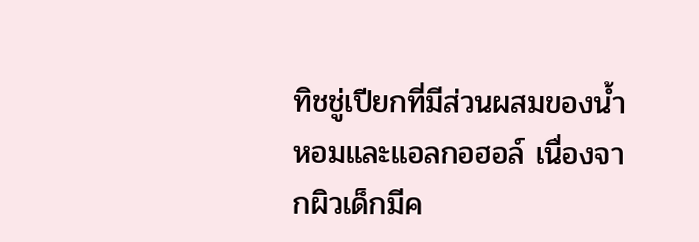ทิชชู่เปียกที่มีส่วนผสมของน้ำหอมและแอลกอฮอล์ เนื่องจากผิวเด็กมีค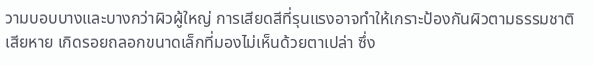วามบอบบางและบางกว่าผิวผู้ใหญ่ การเสียดสีที่รุนแรงอาจทำให้เกราะป้องกันผิวตามธรรมชาติเสียหาย เกิดรอยถลอกขนาดเล็กที่มองไม่เห็นด้วยตาเปล่า ซึ่ง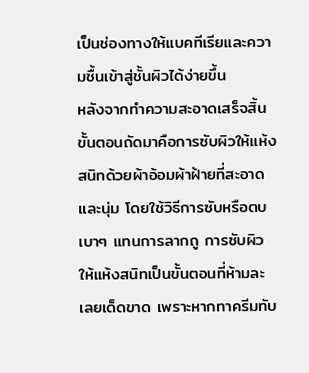เป็นช่องทางให้แบคทีเรียและความชื้นเข้าสู่ชั้นผิวได้ง่ายขึ้น
หลังจากทำความสะอาดเสร็จสิ้น ขั้นตอนถัดมาคือการซับผิวให้แห้งสนิทด้วยผ้าอ้อมผ้าฝ้ายที่สะอาดและนุ่ม โดยใช้วิธีการซับหรือตบเบาๆ แทนการลากถู การซับผิวให้แห้งสนิทเป็นขั้นตอนที่ห้ามละเลยเด็ดขาด เพราะหากทาครีมทับ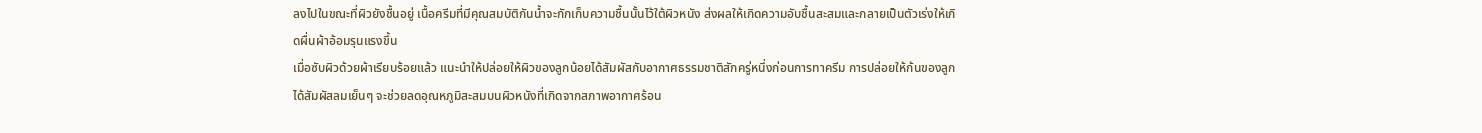ลงไปในขณะที่ผิวยังชื้นอยู่ เนื้อครีมที่มีคุณสมบัติกันน้ำจะกักเก็บความชื้นนั้นไว้ใต้ผิวหนัง ส่งผลให้เกิดความอับชื้นสะสมและกลายเป็นตัวเร่งให้เกิดผื่นผ้าอ้อมรุนแรงขึ้น
เมื่อซับผิวด้วยผ้าเรียบร้อยแล้ว แนะนำให้ปล่อยให้ผิวของลูกน้อยได้สัมผัสกับอากาศธรรมชาติสักครู่หนึ่งก่อนการทาครีม การปล่อยให้ก้นของลูกได้สัมผัสลมเย็นๆ จะช่วยลดอุณหภูมิสะสมบนผิวหนังที่เกิดจากสภาพอากาศร้อน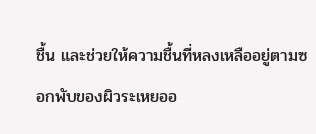ชื้น และช่วยให้ความชื้นที่หลงเหลืออยู่ตามซอกพับของผิวระเหยออ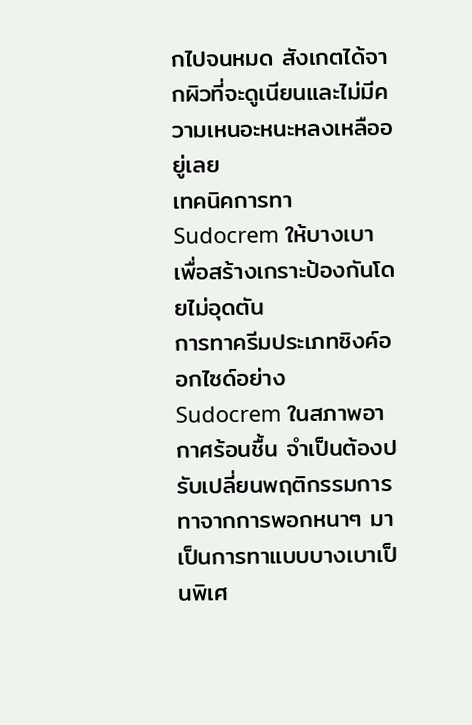กไปจนหมด สังเกตได้จากผิวที่จะดูเนียนและไม่มีความเหนอะหนะหลงเหลืออยู่เลย
เทคนิคการทา Sudocrem ให้บางเบาเพื่อสร้างเกราะป้องกันโดยไม่อุดตัน
การทาครีมประเภทซิงค์ออกไซด์อย่าง Sudocrem ในสภาพอากาศร้อนชื้น จำเป็นต้องปรับเปลี่ยนพฤติกรรมการทาจากการพอกหนาๆ มาเป็นการทาแบบบางเบาเป็นพิเศ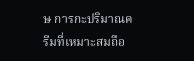ษ การกะปริมาณครีมที่เหมาะสมถือ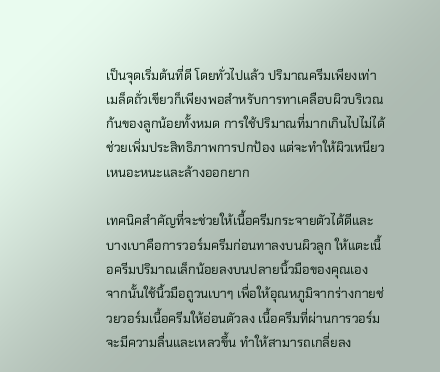เป็นจุดเริ่มต้นที่ดี โดยทั่วไปแล้ว ปริมาณครีมเพียงเท่าเมล็ดถั่วเขียวก็เพียงพอสำหรับการทาเคลือบผิวบริเวณก้นของลูกน้อยทั้งหมด การใช้ปริมาณที่มากเกินไปไม่ได้ช่วยเพิ่มประสิทธิภาพการปกป้อง แต่จะทำให้ผิวเหนียวเหนอะหนะและล้างออกยาก

เทคนิคสำคัญที่จะช่วยให้เนื้อครีมกระจายตัวได้ดีและบางเบาคือการวอร์มครีมก่อนทาลงบนผิวลูก ให้แตะเนื้อครีมปริมาณเล็กน้อยลงบนปลายนิ้วมือของคุณเอง จากนั้นใช้นิ้วมือถูวนเบาๆ เพื่อให้อุณหภูมิจากร่างกายช่วยวอร์มเนื้อครีมให้อ่อนตัวลง เนื้อครีมที่ผ่านการวอร์มจะมีความลื่นและเหลวขึ้น ทำให้สามารถเกลี่ยลง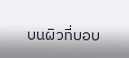บนผิวที่บอบ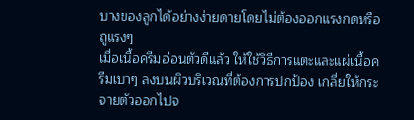บางของลูกได้อย่างง่ายดายโดยไม่ต้องออกแรงกดหรือถูแรงๆ
เมื่อเนื้อครีมอ่อนตัวดีแล้ว ให้ใช้วิธีการแตะและแผ่เนื้อครีมเบาๆ ลงบนผิวบริเวณที่ต้องการปกป้อง เกลี่ยให้กระจายตัวออกไปจ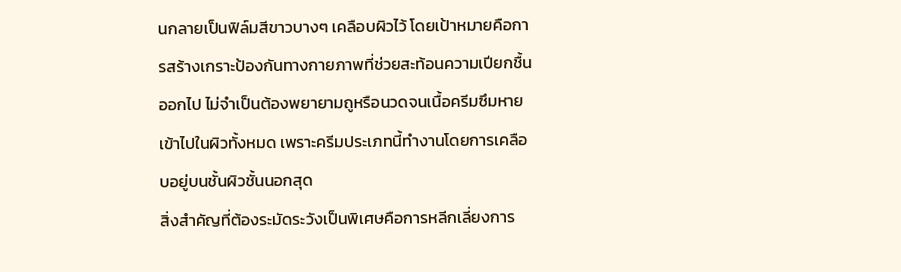นกลายเป็นฟิล์มสีขาวบางๆ เคลือบผิวไว้ โดยเป้าหมายคือการสร้างเกราะป้องกันทางกายภาพที่ช่วยสะท้อนความเปียกชื้นออกไป ไม่จำเป็นต้องพยายามถูหรือนวดจนเนื้อครีมซึมหายเข้าไปในผิวทั้งหมด เพราะครีมประเภทนี้ทำงานโดยการเคลือบอยู่บนชั้นผิวชั้นนอกสุด
สิ่งสำคัญที่ต้องระมัดระวังเป็นพิเศษคือการหลีกเลี่ยงการ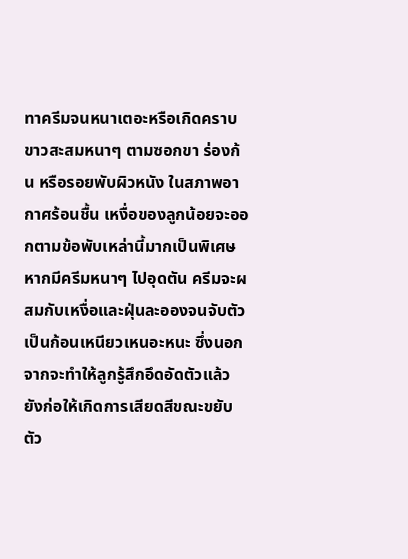ทาครีมจนหนาเตอะหรือเกิดคราบขาวสะสมหนาๆ ตามซอกขา ร่องก้น หรือรอยพับผิวหนัง ในสภาพอากาศร้อนชื้น เหงื่อของลูกน้อยจะออกตามข้อพับเหล่านี้มากเป็นพิเศษ หากมีครีมหนาๆ ไปอุดตัน ครีมจะผสมกับเหงื่อและฝุ่นละอองจนจับตัวเป็นก้อนเหนียวเหนอะหนะ ซึ่งนอกจากจะทำให้ลูกรู้สึกอึดอัดตัวแล้ว ยังก่อให้เกิดการเสียดสีขณะขยับตัว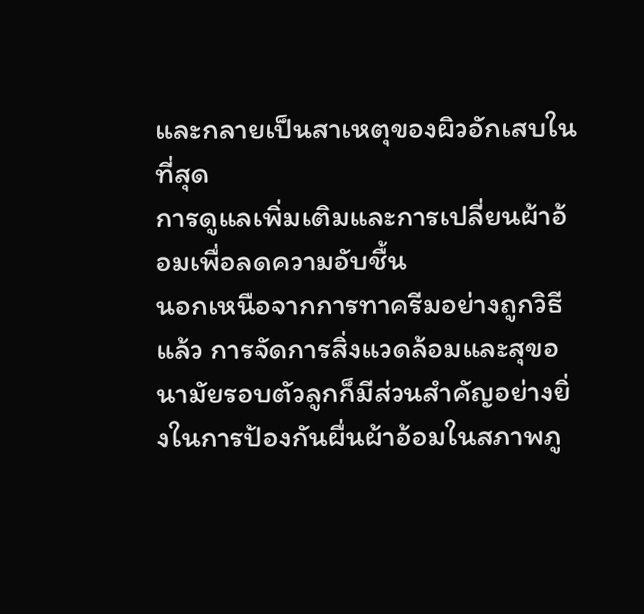และกลายเป็นสาเหตุของผิวอักเสบในที่สุด
การดูแลเพิ่มเติมและการเปลี่ยนผ้าอ้อมเพื่อลดความอับชื้น
นอกเหนือจากการทาครีมอย่างถูกวิธีแล้ว การจัดการสิ่งแวดล้อมและสุขอนามัยรอบตัวลูกก็มีส่วนสำคัญอย่างยิ่งในการป้องกันผื่นผ้าอ้อมในสภาพภู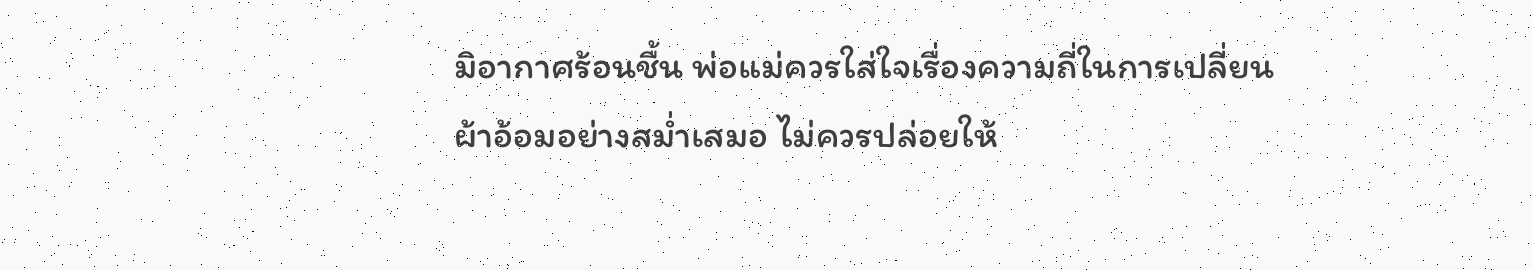มิอากาศร้อนชื้น พ่อแม่ควรใส่ใจเรื่องความถี่ในการเปลี่ยนผ้าอ้อมอย่างสม่ำเสมอ ไม่ควรปล่อยให้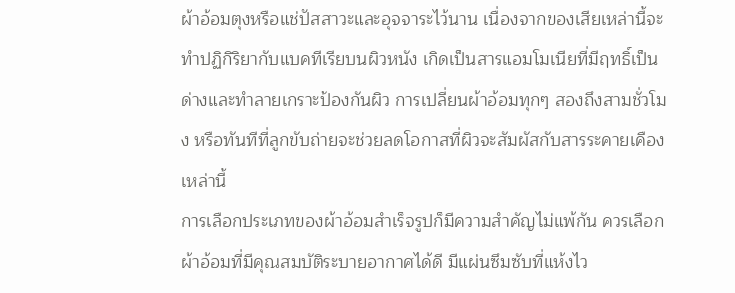ผ้าอ้อมตุงหรือแช่ปัสสาวะและอุจจาระไว้นาน เนื่องจากของเสียเหล่านี้จะทำปฏิกิริยากับแบคทีเรียบนผิวหนัง เกิดเป็นสารแอมโมเนียที่มีฤทธิ์เป็นด่างและทำลายเกราะป้องกันผิว การเปลี่ยนผ้าอ้อมทุกๆ สองถึงสามชั่วโมง หรือทันทีที่ลูกขับถ่ายจะช่วยลดโอกาสที่ผิวจะสัมผัสกับสารระคายเคืองเหล่านี้
การเลือกประเภทของผ้าอ้อมสำเร็จรูปก็มีความสำคัญไม่แพ้กัน ควรเลือกผ้าอ้อมที่มีคุณสมบัติระบายอากาศได้ดี มีแผ่นซึมซับที่แห้งไว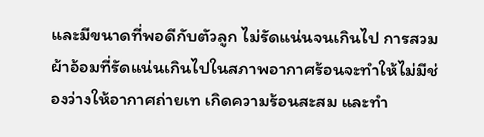และมีขนาดที่พอดีกับตัวลูก ไม่รัดแน่นจนเกินไป การสวมผ้าอ้อมที่รัดแน่นเกินไปในสภาพอากาศร้อนจะทำให้ไม่มีช่องว่างให้อากาศถ่ายเท เกิดความร้อนสะสม และทำ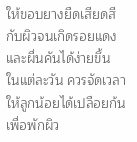ให้ขอบยางยืดเสียดสีกับผิวจนเกิดรอยแดงและผื่นคันได้ง่ายขึ้น
ในแต่ละวัน ควรจัดเวลาให้ลูกน้อยได้เปลือยก้นเพื่อพักผิว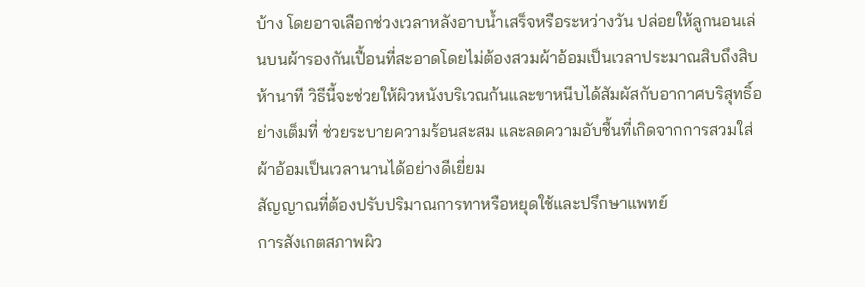บ้าง โดยอาจเลือกช่วงเวลาหลังอาบน้ำเสร็จหรือระหว่างวัน ปล่อยให้ลูกนอนเล่นบนผ้ารองกันเปื้อนที่สะอาดโดยไม่ต้องสวมผ้าอ้อมเป็นเวลาประมาณสิบถึงสิบห้านาที วิธีนี้จะช่วยให้ผิวหนังบริเวณก้นและขาหนีบได้สัมผัสกับอากาศบริสุทธิ์อย่างเต็มที่ ช่วยระบายความร้อนสะสม และลดความอับชื้นที่เกิดจากการสวมใส่ผ้าอ้อมเป็นเวลานานได้อย่างดีเยี่ยม
สัญญาณที่ต้องปรับปริมาณการทาหรือหยุดใช้และปรึกษาแพทย์
การสังเกตสภาพผิว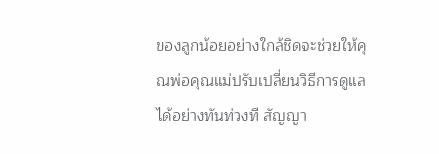ของลูกน้อยอย่างใกล้ชิดจะช่วยให้คุณพ่อคุณแม่ปรับเปลี่ยนวิธีการดูแลได้อย่างทันท่วงที สัญญา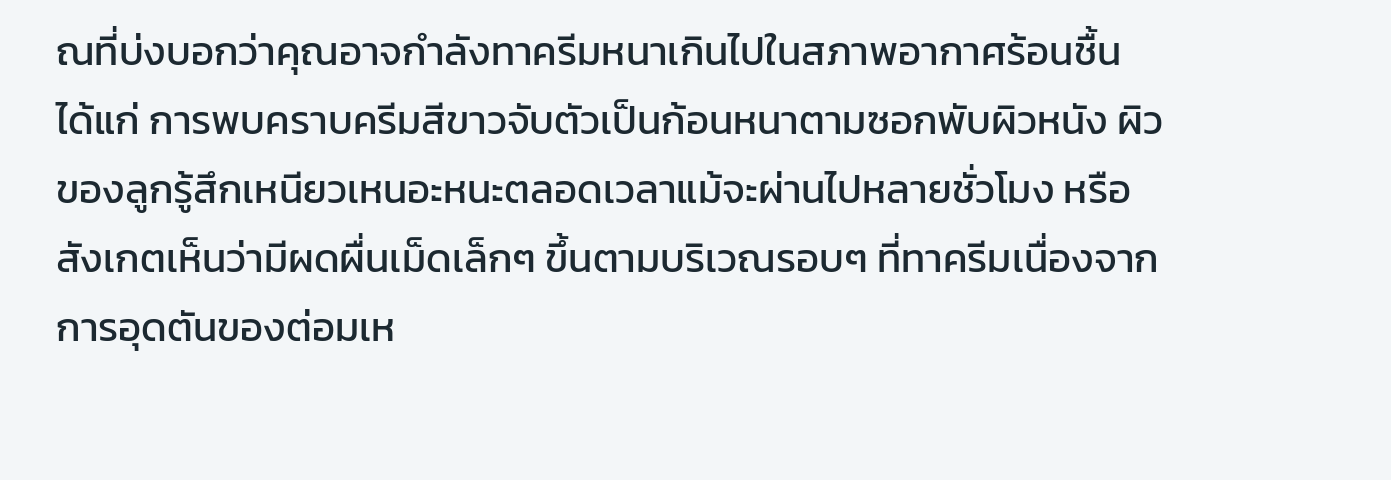ณที่บ่งบอกว่าคุณอาจกำลังทาครีมหนาเกินไปในสภาพอากาศร้อนชื้น ได้แก่ การพบคราบครีมสีขาวจับตัวเป็นก้อนหนาตามซอกพับผิวหนัง ผิวของลูกรู้สึกเหนียวเหนอะหนะตลอดเวลาแม้จะผ่านไปหลายชั่วโมง หรือสังเกตเห็นว่ามีผดผื่นเม็ดเล็กๆ ขึ้นตามบริเวณรอบๆ ที่ทาครีมเนื่องจากการอุดตันของต่อมเห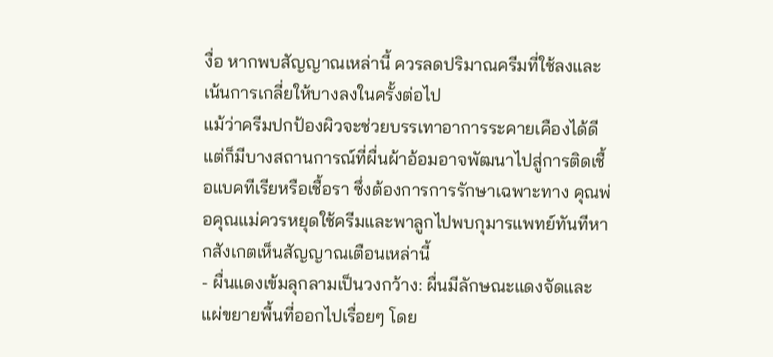งื่อ หากพบสัญญาณเหล่านี้ ควรลดปริมาณครีมที่ใช้ลงและเน้นการเกลี่ยให้บางลงในครั้งต่อไป
แม้ว่าครีมปกป้องผิวจะช่วยบรรเทาอาการระคายเคืองได้ดี แต่ก็มีบางสถานการณ์ที่ผื่นผ้าอ้อมอาจพัฒนาไปสู่การติดเชื้อแบคทีเรียหรือเชื้อรา ซึ่งต้องการการรักษาเฉพาะทาง คุณพ่อคุณแม่ควรหยุดใช้ครีมและพาลูกไปพบกุมารแพทย์ทันทีหากสังเกตเห็นสัญญาณเตือนเหล่านี้
- ผื่นแดงเข้มลุกลามเป็นวงกว้าง: ผื่นมีลักษณะแดงจัดและแผ่ขยายพื้นที่ออกไปเรื่อยๆ โดย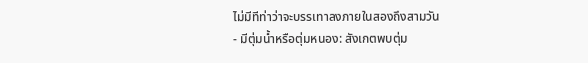ไม่มีทีท่าว่าจะบรรเทาลงภายในสองถึงสามวัน
- มีตุ่มน้ำหรือตุ่มหนอง: สังเกตพบตุ่ม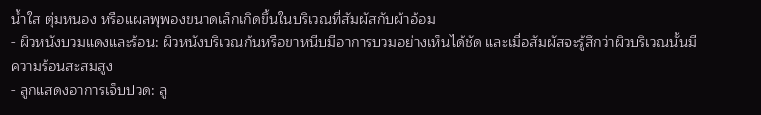น้ำใส ตุ่มหนอง หรือแผลพุพองขนาดเล็กเกิดขึ้นในบริเวณที่สัมผัสกับผ้าอ้อม
- ผิวหนังบวมแดงและร้อน: ผิวหนังบริเวณก้นหรือขาหนีบมีอาการบวมอย่างเห็นได้ชัด และเมื่อสัมผัสจะรู้สึกว่าผิวบริเวณนั้นมีความร้อนสะสมสูง
- ลูกแสดงอาการเจ็บปวด: ลู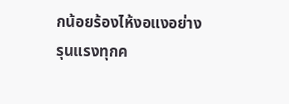กน้อยร้องไห้งอแงอย่างรุนแรงทุกค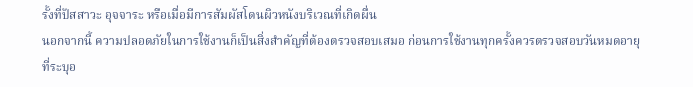รั้งที่ปัสสาวะ อุจจาระ หรือเมื่อมีการสัมผัสโดนผิวหนังบริเวณที่เกิดผื่น
นอกจากนี้ ความปลอดภัยในการใช้งานก็เป็นสิ่งสำคัญที่ต้องตรวจสอบเสมอ ก่อนการใช้งานทุกครั้งควรตรวจสอบวันหมดอายุที่ระบุอ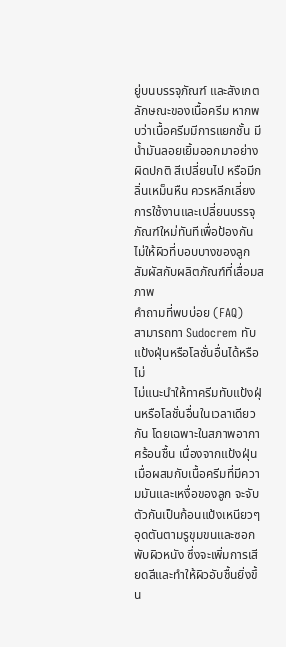ยู่บนบรรจุภัณฑ์ และสังเกตลักษณะของเนื้อครีม หากพบว่าเนื้อครีมมีการแยกชั้น มีน้ำมันลอยเยิ้มออกมาอย่างผิดปกติ สีเปลี่ยนไป หรือมีกลิ่นเหม็นหืน ควรหลีกเลี่ยงการใช้งานและเปลี่ยนบรรจุภัณฑ์ใหม่ทันทีเพื่อป้องกันไม่ให้ผิวที่บอบบางของลูกสัมผัสกับผลิตภัณฑ์ที่เสื่อมสภาพ
คำถามที่พบบ่อย (FAQ)
สามารถทา Sudocrem ทับแป้งฝุ่นหรือโลชั่นอื่นได้หรือไม่
ไม่แนะนำให้ทาครีมทับแป้งฝุ่นหรือโลชั่นอื่นในเวลาเดียวกัน โดยเฉพาะในสภาพอากาศร้อนชื้น เนื่องจากแป้งฝุ่นเมื่อผสมกับเนื้อครีมที่มีความมันและเหงื่อของลูก จะจับตัวกันเป็นก้อนแป้งเหนียวๆ อุดตันตามรูขุมขนและซอกพับผิวหนัง ซึ่งจะเพิ่มการเสียดสีและทำให้ผิวอับชื้นยิ่งขึ้น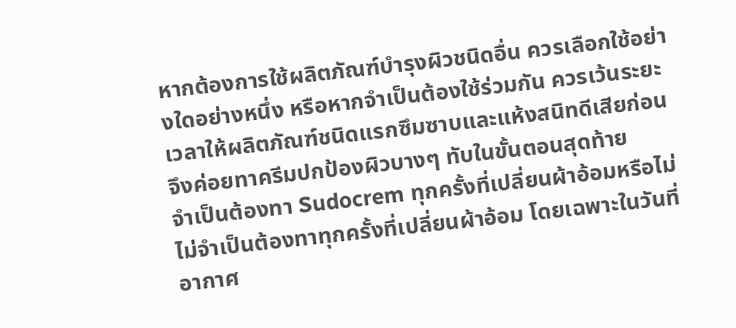หากต้องการใช้ผลิตภัณฑ์บำรุงผิวชนิดอื่น ควรเลือกใช้อย่างใดอย่างหนึ่ง หรือหากจำเป็นต้องใช้ร่วมกัน ควรเว้นระยะเวลาให้ผลิตภัณฑ์ชนิดแรกซึมซาบและแห้งสนิทดีเสียก่อน จึงค่อยทาครีมปกป้องผิวบางๆ ทับในขั้นตอนสุดท้าย
จำเป็นต้องทา Sudocrem ทุกครั้งที่เปลี่ยนผ้าอ้อมหรือไม่
ไม่จำเป็นต้องทาทุกครั้งที่เปลี่ยนผ้าอ้อม โดยเฉพาะในวันที่อากาศ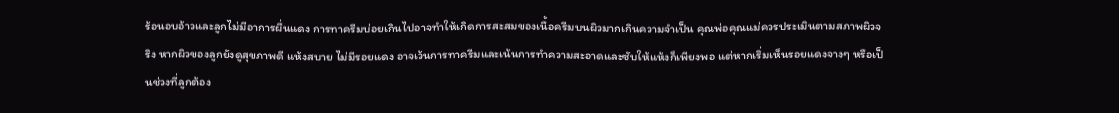ร้อนอบอ้าวและลูกไม่มีอาการผื่นแดง การทาครีมบ่อยเกินไปอาจทำให้เกิดการสะสมของเนื้อครีมบนผิวมากเกินความจำเป็น คุณพ่อคุณแม่ควรประเมินตามสภาพผิวจริง หากผิวของลูกยังดูสุขภาพดี แห้งสบาย ไม่มีรอยแดง อาจเว้นการทาครีมและเน้นการทำความสะอาดและซับให้แห้งก็เพียงพอ แต่หากเริ่มเห็นรอยแดงจางๆ หรือเป็นช่วงที่ลูกต้อง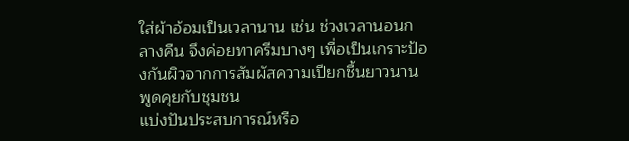ใส่ผ้าอ้อมเป็นเวลานาน เช่น ช่วงเวลานอนกลางคืน จึงค่อยทาครีมบางๆ เพื่อเป็นเกราะป้องกันผิวจากการสัมผัสความเปียกชื้นยาวนาน
พูดคุยกับชุมชน
แบ่งปันประสบการณ์หรือ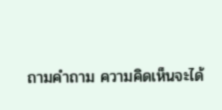ถามคำถาม ความคิดเห็นจะได้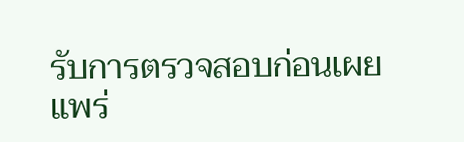รับการตรวจสอบก่อนเผยแพร่